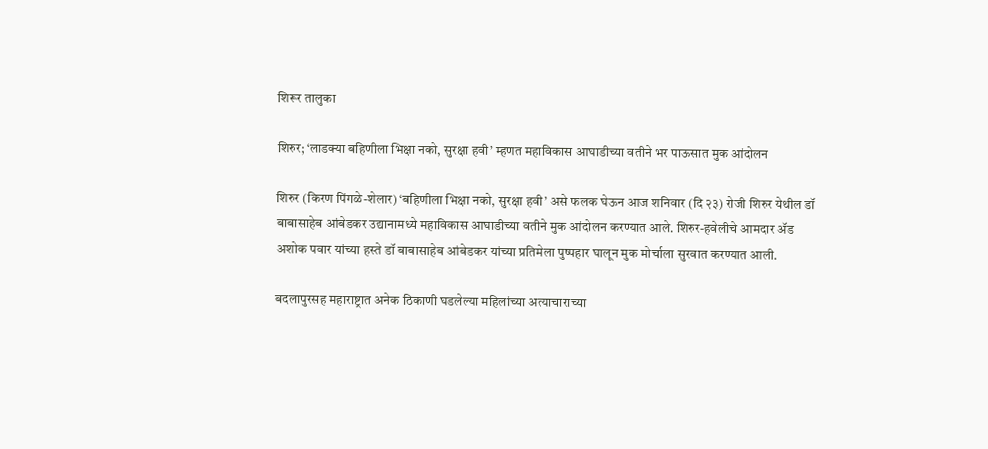शिरूर तालुका

शिरुर; ‘लाडक्या बहिणीला भिक्षा नको, सुरक्षा हवी’ म्हणत महाविकास आघाडीच्या वतीने भर पाऊसात मुक आंदोलन

शिरुर (किरण पिंगळे-शेलार) ‘बहिणीला भिक्षा नको, सुरक्षा हवी’ असे फलक घेऊन आज शनिवार (दि २३) रोजी शिरुर येथील डॉ बाबासाहेब आंबेडकर उद्यानामध्ये महाविकास आघाडीच्या वतीने मुक आंदोलन करण्यात आले. शिरुर-हवेलीचे आमदार ॲड अशोक पवार यांच्या हस्ते डॉ बाबासाहेब आंबेडकर यांच्या प्रतिमेला पुष्पहार घालून मुक मोर्चाला सुरवात करण्यात आली.

बदलापुरसह महाराष्ट्रात अनेक ठिकाणी घडलेल्या महिलांच्या अत्याचाराच्या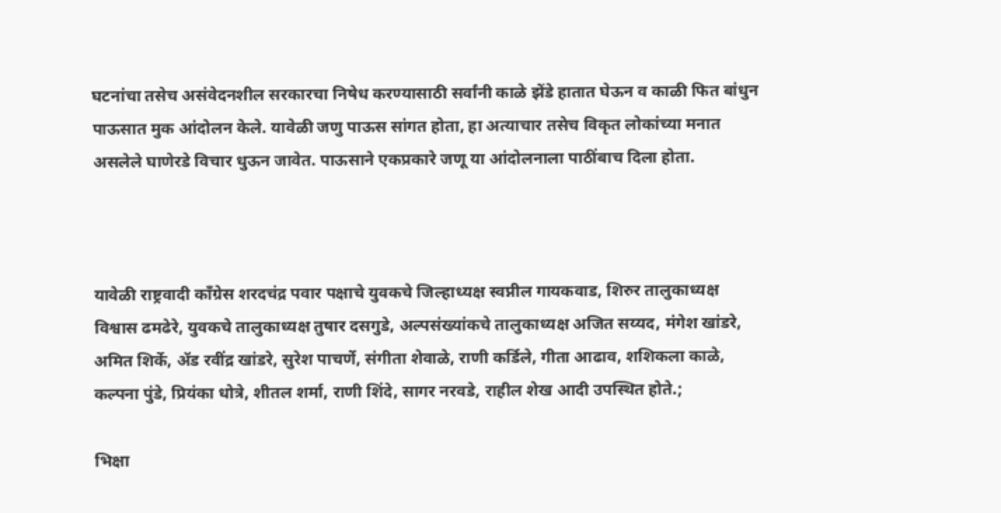घटनांचा तसेच असंवेदनशील सरकारचा निषेध करण्यासाठी सर्वांनी काळे झेंडे हातात घेऊन व काळी फित बांधुन पाऊसात मुक आंदोलन केले. यावेळी जणु पाऊस सांगत होता, हा अत्याचार तसेच विकृत लोकांच्या मनात असलेले घाणेरडे विचार धुऊन जावेत. पाऊसाने एकप्रकारे जणू या आंदोलनाला पाठींबाच दिला होता.



यावेळी राष्ट्रवादी काँग्रेस शरदचंद्र पवार पक्षाचे युवकचे जिल्हाध्यक्ष स्वप्नील गायकवाड, शिरुर तालुकाध्यक्ष विश्वास ढमढेरे, युवकचे तालुकाध्यक्ष तुषार दसगुडे, अल्पसंख्यांकचे तालुकाध्यक्ष अजित सय्यद, मंगेश खांडरे, अमित शिर्के, ॲड रवींद्र खांडरे, सुरेश पाचर्णे, संगीता शेवाळे, राणी कर्डिले, गीता आढाव, शशिकला काळे, कल्पना पुंडे, प्रियंका धोत्रे, शीतल शर्मा, राणी शिंदे, सागर नरवडे, राहील शेख आदी उपस्थित होते.;

भिक्षा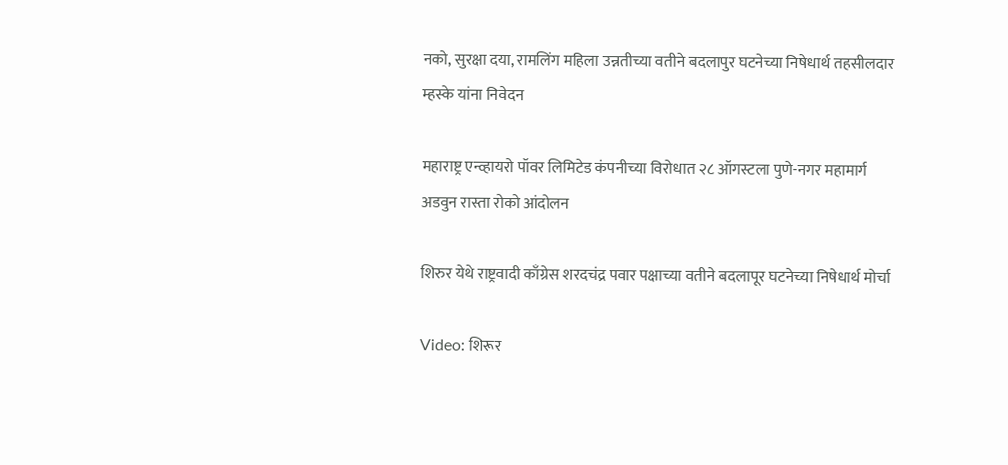नको, सुरक्षा दया, रामलिंग महिला उन्नतीच्या वतीने बदलापुर घटनेच्या निषेधार्थ तहसीलदार म्हस्के यांना निवेदन

महाराष्ट्र एन्व्हायरो पॉवर लिमिटेड कंपनीच्या विरोधात २८ ऑगस्टला पुणे-नगर महामार्ग अडवुन रास्ता रोको आंदोलन

शिरुर येथे राष्ट्रवादी काँग्रेस शरदचंद्र पवार पक्षाच्या वतीने बदलापूर घटनेच्या निषेधार्थ मोर्चा

Video: शिरूर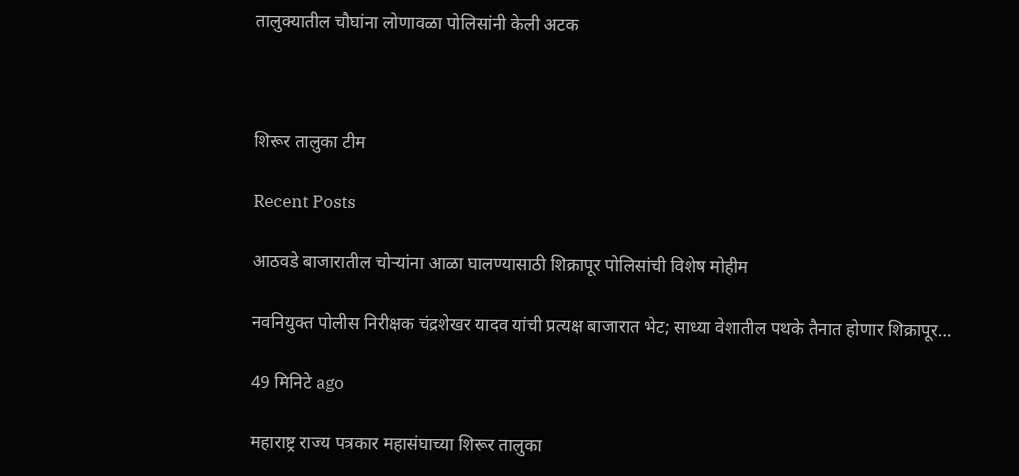तालुक्यातील चौघांना लोणावळा पोलिसांनी केली अटक



शिरूर तालुका टीम

Recent Posts

आठवडे बाजारातील चोऱ्यांना आळा घालण्यासाठी शिक्रापूर पोलिसांची विशेष मोहीम

नवनियुक्त पोलीस निरीक्षक चंद्रशेखर यादव यांची प्रत्यक्ष बाजारात भेट; साध्या वेशातील पथके तैनात होणार शिक्रापूर…

49 मिनिटे ago

महाराष्ट्र राज्य पत्रकार महासंघाच्या शिरूर तालुका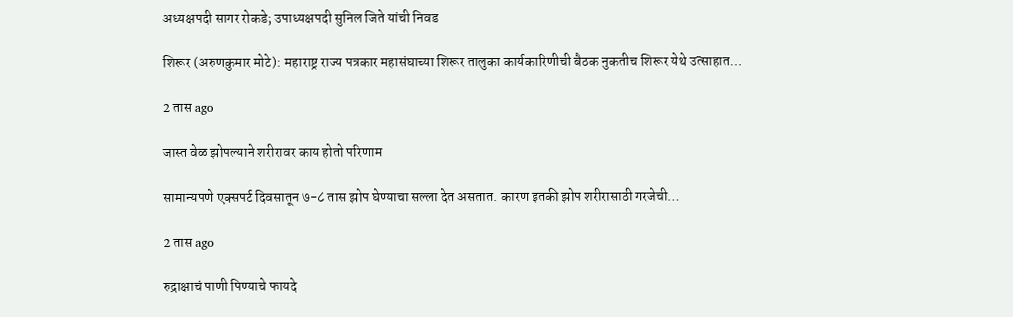अध्यक्षपदी सागर रोकडे; उपाध्यक्षपदी सुनिल जिते यांची निवड

शिरूर (अरुणकुमार मोटे): महाराष्ट्र राज्य पत्रकार महासंघाच्या शिरूर तालुका कार्यकारिणीची बैठक नुकतीच शिरूर येथे उत्साहात…

2 तास ago

जास्त वेळ झोपल्याने शरीरावर काय होतो परिणाम

सामान्यपणे एक्सपर्ट दिवसातून ७-८ तास झोप घेण्याचा सल्ला देत असतात. कारण इतकी झोप शरीरासाठी गरजेची…

2 तास ago

रुद्राक्षाचं पाणी पिण्याचे फायदे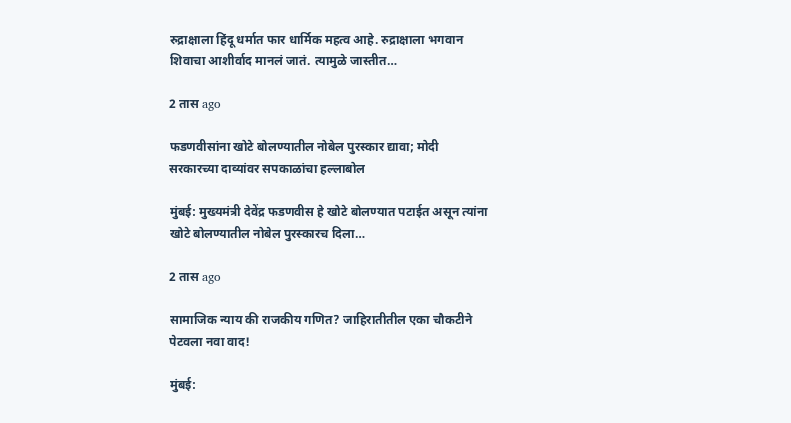रुद्राक्षाला हिंदू धर्मात फार धार्मिक महत्व आहे. रुद्राक्षाला भगवान शिवाचा आशीर्वाद मानलं जातं. त्यामुळे जास्तीत…

2 तास ago

फडणवीसांना खोटे बोलण्यातील नोबेल पुरस्कार द्यावा; मोदी सरकारच्या दाव्यांवर सपकाळांचा हल्लाबोल

मुंबई: मुख्यमंत्री देवेंद्र फडणवीस हे खोटे बोलण्यात पटाईत असून त्यांना खोटे बोलण्यातील नोबेल पुरस्कारच दिला…

2 तास ago

सामाजिक न्याय की राजकीय गणित? जाहिरातीतील एका चौकटीने पेटवला नवा वाद!

मुंबई: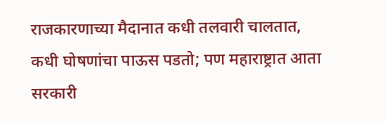राजकारणाच्या मैदानात कधी तलवारी चालतात, कधी घोषणांचा पाऊस पडतो; पण महाराष्ट्रात आता सरकारी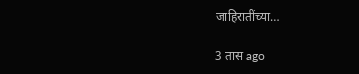जाहिरातींच्या…

3 तास ago